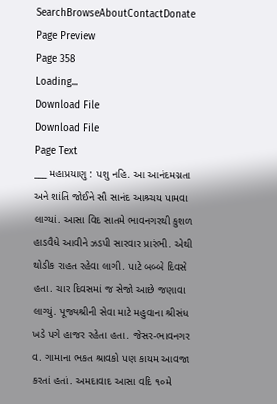SearchBrowseAboutContactDonate
Page Preview
Page 358
Loading...
Download File
Download File
Page Text
___ મહાપ્રયાણુ : પશુ નહિ. આ આનંદમગ્નતા અને શાંતિ જોઈને સૌ સાનંદ આશ્ર્ચય પામવા લાગ્યાં. આસા વિદ સાતમે ભાવનગરથી કુશળ હાડવૈધે આવીને ઝડપી સારવાર પ્રારંભી. એથી થોડીક રાહત રહેવા લાગી. પાટે બબ્બે દિવસે હતા. ચાર દિવસમાં જ સેજો આછે જણાવા લાગ્યું. પૂજ્યશ્રીની સેવા માટે મહુવાના શ્રીસંધ ખડે પગે હાજર રહેતા હતા. જેસર-ભાવનગર વ. ગામાના ભકત શ્રાવકો પણ કાયમ આવજા કરતાં હતાં. અમદાવાદ આસા વદિ ૧૦મે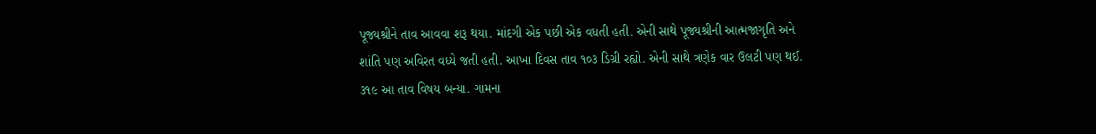પૂજ્યશ્રીને તાવ આવવા શરૂ થયા. માંદગી એક પછી એક વધતી હતી. એની સાથે પૂજ્યશ્રીની આત્મજાગૃતિ અને શાંતિ પણ અવિરત વધ્યે જતી હતી. આખા દિવસ તાવ ૧૦૩ ડિગ્રી રહ્યો. એની સાથે ત્રણેક વાર ઉલટી પણ થઈ. ૩૧૯ આ તાવ વિષય બન્યા. ગામના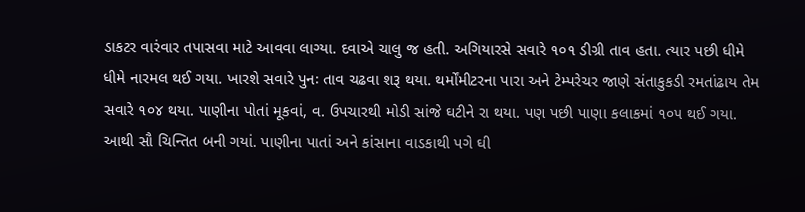ડાકટર વારંવાર તપાસવા માટે આવવા લાગ્યા. દવાએ ચાલુ જ હતી. અગિયારસે સવારે ૧૦૧ ડીગ્રી તાવ હતા. ત્યાર પછી ધીમે ધીમે નારમલ થઈ ગયા. ખારશે સવારે પુનઃ તાવ ચઢવા શરૂ થયા. થર્મોંમીટરના પારા અને ટેમ્પરેચર જાણે સંતાકુકડી રમતાંઢાય તેમ સવારે ૧૦૪ થયા. પાણીના પોતાં મૂકવાં, વ. ઉપચારથી મોડી સાંજે ઘટીને રા થયા. પણ પછી પાણા કલાકમાં ૧૦૫ થઈ ગયા. આથી સૌ ચિન્તિત બની ગયાં. પાણીના પાતાં અને કાંસાના વાડકાથી પગે ઘી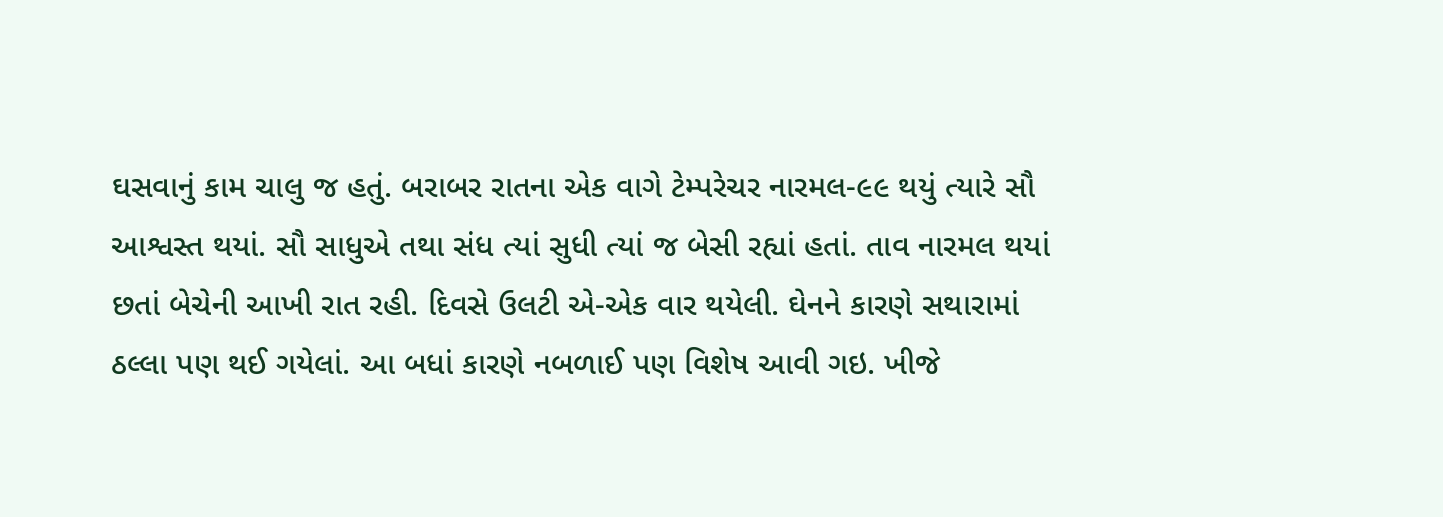ઘસવાનું કામ ચાલુ જ હતું. બરાબર રાતના એક વાગે ટેમ્પરેચર નારમલ-૯૯ થયું ત્યારે સૌ આશ્વસ્ત થયાં. સૌ સાધુએ તથા સંધ ત્યાં સુધી ત્યાં જ બેસી રહ્યાં હતાં. તાવ નારમલ થયાં છતાં બેચેની આખી રાત રહી. દિવસે ઉલટી એ-એક વાર થયેલી. ઘેનને કારણે સથારામાં ઠલ્લા પણ થઈ ગયેલાં. આ બધાં કારણે નબળાઈ પણ વિશેષ આવી ગઇ. ખીજે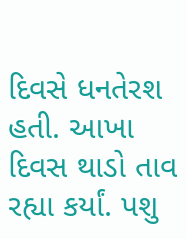દિવસે ધનતેરશ હતી. આખા દિવસ થાડો તાવ રહ્યા કર્યાં. પશુ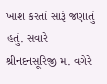ખાશ કરતાં સારૂં જણાતું હતું. સવારે શ્રીનદનસૂરિજી મ. વગેરે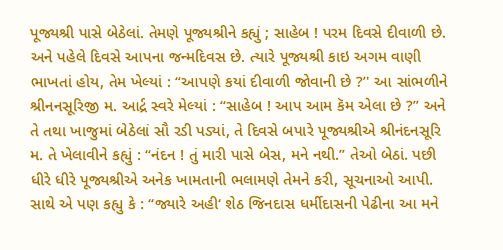પૂજ્યશ્રી પાસે બેઠેલાં. તેમણે પૂજ્યશ્રીને કહ્યું ; સાહેબ ! પરમ દિવસે દીવાળી છે. અને પહેલે દિવસે આપના જન્મદિવસ છે. ત્યારે પૂજ્યશ્રી કાઇ અગમ વાણી ભાખતાં હોય, તેમ ખેલ્યાં : “આપણે કયાં દીવાળી જોવાની છે ?’' આ સાંભળીને શ્રીનનસૂરિજી મ. આર્દ્ર સ્વરે મેલ્યાં : “સાહેબ ! આપ આમ કૅમ એલા છે ?” અને તે તથા ખાજુમાં બેઠેલાં સૌ રડી પડ્યાં, તે દિવસે બપારે પૂજ્યશ્રીએ શ્રીનંદનસૂરિ મ. તે ખેલાવીને કહ્યું : “નંદન ! તું મારી પાસે બેસ, મને નથી.” તેઓ બેઠાં. પછી ધીરે ધીરે પૂજ્યશ્રીએ અનેક ખામતાની ભલામણે તેમને કરી, સૂચનાઓ આપી. સાથે એ પણ કહ્યુ કે : “જ્યારે અહી‘ શેઠ જિનદાસ ધર્મીદાસની પેઢીના આ મને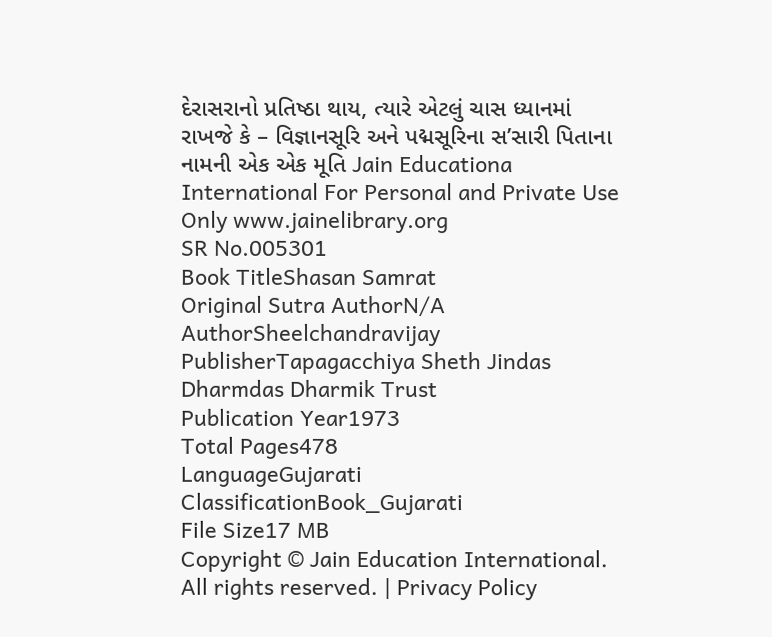દેરાસરાનો પ્રતિષ્ઠા થાય, ત્યારે એટલું ચાસ ધ્યાનમાં રાખજે કે – વિજ્ઞાનસૂરિ અને પદ્મસૂરિના સ’સારી પિતાના નામની એક એક મૂતિ Jain Educationa International For Personal and Private Use Only www.jainelibrary.org
SR No.005301
Book TitleShasan Samrat
Original Sutra AuthorN/A
AuthorSheelchandravijay
PublisherTapagacchiya Sheth Jindas Dharmdas Dharmik Trust
Publication Year1973
Total Pages478
LanguageGujarati
ClassificationBook_Gujarati
File Size17 MB
Copyright © Jain Education International. All rights reserved. | Privacy Policy